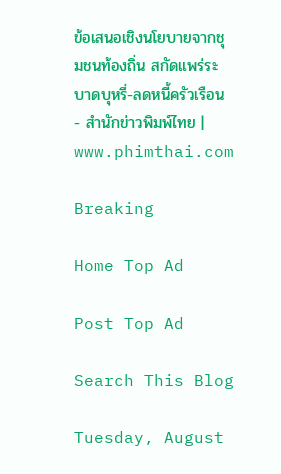ข้อเสนอเชิงนโยบายจากชุมชนท้องถิ่น สกัดแพร่ระบาดบุหรี่-ลดหนี้ครัวเรือน - สำนักข่าวพิมพ์ไทย | www.phimthai.com

Breaking

Home Top Ad

Post Top Ad

Search This Blog

Tuesday, August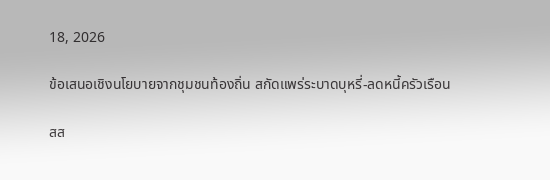18, 2026

ข้อเสนอเชิงนโยบายจากชุมชนท้องถิ่น สกัดแพร่ระบาดบุหรี่-ลดหนี้ครัวเรือน

สส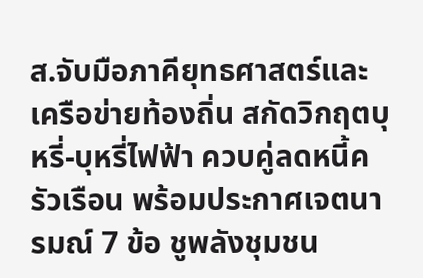ส.จับมือภาคียุทธศาสตร์และเครือข่ายท้องถิ่น สกัดวิกฤตบุหรี่-บุหรี่ไฟฟ้า ควบคู่ลดหนี้ครัวเรือน พร้อมประกาศเจตนารมณ์ 7 ข้อ ชูพลังชุมชน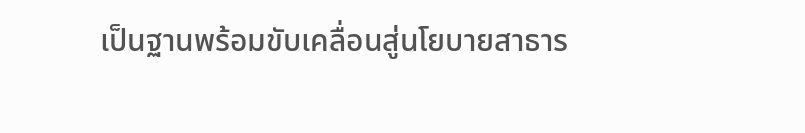เป็นฐานพร้อมขับเคลื่อนสู่นโยบายสาธาร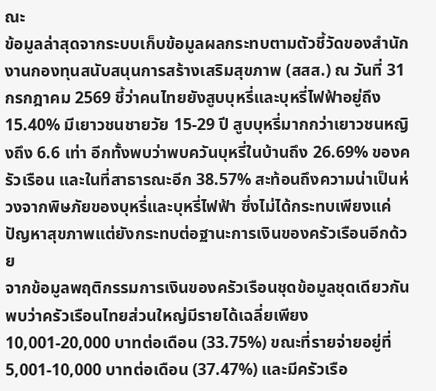ณะ
ข้อมูลล่าสุดจากระบบเก็บข้อมูลผลกระทบตามตัวชี้วัดของสำนักงานกองทุนสนับสนุนการสร้างเสริมสุขภาพ (สสส.) ณ วันที่ 31 กรกฎาคม 2569 ชี้ว่าคนไทยยังสูบบุหรี่และบุหรี่ไฟฟ้าอยู่ถึง 15.40% มีเยาวชนชายวัย 15-29 ปี สูบบุหรี่มากกว่าเยาวชนหญิงถึง 6.6 เท่า อีกทั้งพบว่าพบควันบุหรี่ในบ้านถึง 26.69% ของครัวเรือน และในที่สาธารณะอีก 38.57% สะท้อนถึงความน่าเป็นห่วงจากพิษภัยของบุหรี่และบุหรี่ไฟฟ้า ซึ่งไม่ได้กระทบเพียงแค่ปัญหาสุขภาพแต่ยังกระทบต่อฐานะการเงินของครัวเรือนอีกด้วย
จากข้อมูลพฤติกรรมการเงินของครัวเรือนชุดข้อมูลชุดเดียวกัน พบว่าครัวเรือนไทยส่วนใหญ่มีรายได้เฉลี่ยเพียง 10,001-20,000 บาทต่อเดือน (33.75%) ขณะที่รายจ่ายอยู่ที่ 5,001-10,000 บาทต่อเดือน (37.47%) และมีครัวเรือ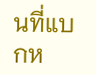นที่แบกห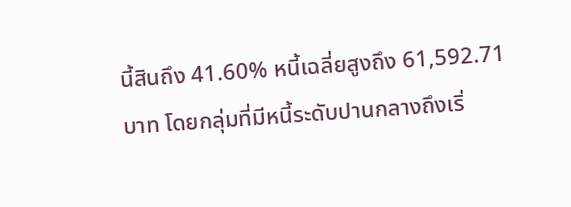นี้สินถึง 41.60% หนี้เฉลี่ยสูงถึง 61,592.71 บาท โดยกลุ่มที่มีหนี้ระดับปานกลางถึงเริ่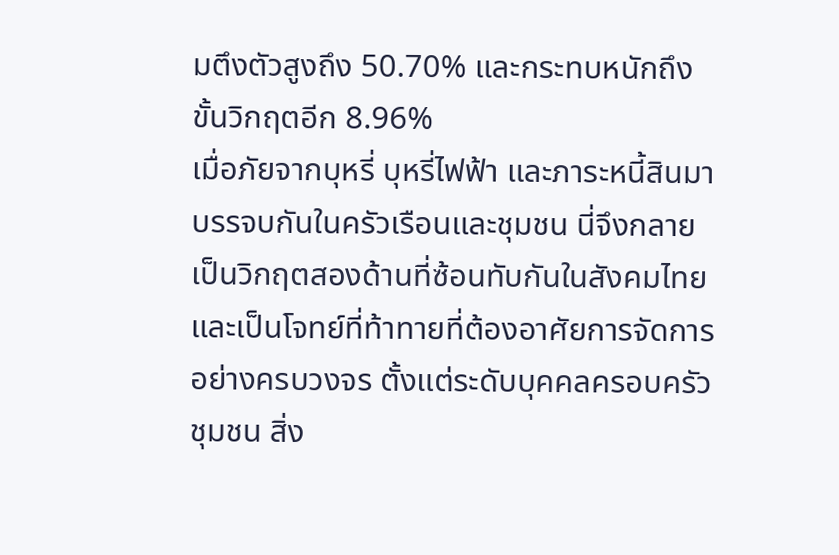มตึงตัวสูงถึง 50.70% และกระทบหนักถึงขั้นวิกฤตอีก 8.96%
เมื่อภัยจากบุหรี่ บุหรี่ไฟฟ้า และภาระหนี้สินมาบรรจบกันในครัวเรือนและชุมชน นี่จึงกลายเป็นวิกฤตสองด้านที่ซ้อนทับกันในสังคมไทย และเป็นโจทย์ที่ท้าทายที่ต้องอาศัยการจัดการอย่างครบวงจร ตั้งแต่ระดับบุคคลครอบครัว ชุมชน สิ่ง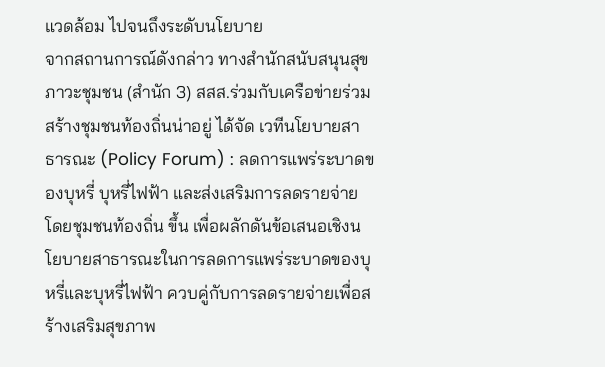แวดล้อม ไปจนถึงระดับนโยบาย
จากสถานการณ์ดังกล่าว ทางสำนักสนับสนุนสุขภาวะชุมชน (สำนัก 3) สสส.ร่วมกับเครือข่ายร่วมสร้างชุมชนท้องถิ่นน่าอยู่ ได้จัด เวทีนโยบายสาธารณะ (Policy Forum) : ลดการแพร่ระบาดของบุหรี่ บุหรี่ไฟฟ้า และส่งเสริมการลดรายจ่ายโดยชุมชนท้องถิ่น ขึ้น เพื่อผลักดันข้อเสนอเชิงนโยบายสาธารณะในการลดการแพร่ระบาดของบุหรี่และบุหรี่ไฟฟ้า ควบคู่กับการลดรายจ่ายเพื่อสร้างเสริมสุขภาพ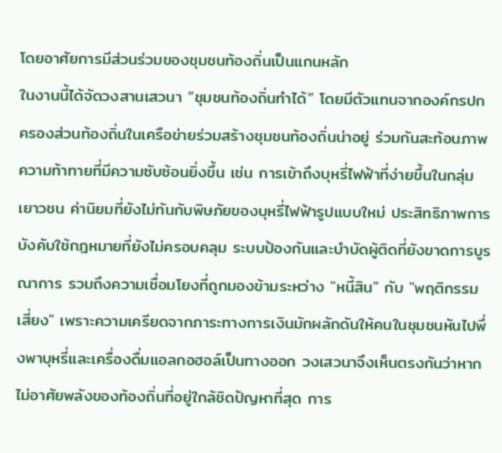โดยอาศัยการมีส่วนร่วมของชุมชนท้องถิ่นเป็นแกนหลัก
ในงานนี้ได้จัดวงสานเสวนา “ชุมชนท้องถิ่นทำได้” โดยมีตัวแทนจากองค์กรปกครองส่วนท้องถิ่นในเครือข่ายร่วมสร้างชุมชนท้องถิ่นน่าอยู่ ร่วมกันสะท้อนภาพความท้าทายที่มีความซับซ้อนยิ่งขึ้น เช่น การเข้าถึงบุหรี่ไฟฟ้าที่ง่ายขึ้นในกลุ่มเยาวชน ค่านิยมที่ยังไม่ทันกับพิษภัยของบุหรี่ไฟฟ้ารูปแบบใหม่ ประสิทธิภาพการบังคับใช้กฎหมายที่ยังไม่ครอบคลุม ระบบป้องกันและบำบัดผู้ติดที่ยังขาดการบูรณาการ รวมถึงความเชื่อมโยงที่ถูกมองข้ามระหว่าง "หนี้สิน" กับ "พฤติกรรมเสี่ยง" เพราะความเครียดจากภาระทางการเงินมักผลักดันให้คนในชุมชนหันไปพึ่งพาบุหรี่และเครื่องดื่มแอลกอฮอล์เป็นทางออก วงเสวนาจึงเห็นตรงกันว่าหากไม่อาศัยพลังของท้องถิ่นที่อยู่ใกล้ชิดปัญหาที่สุด การ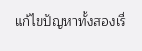แก้ไขปัญหาทั้งสองเรื่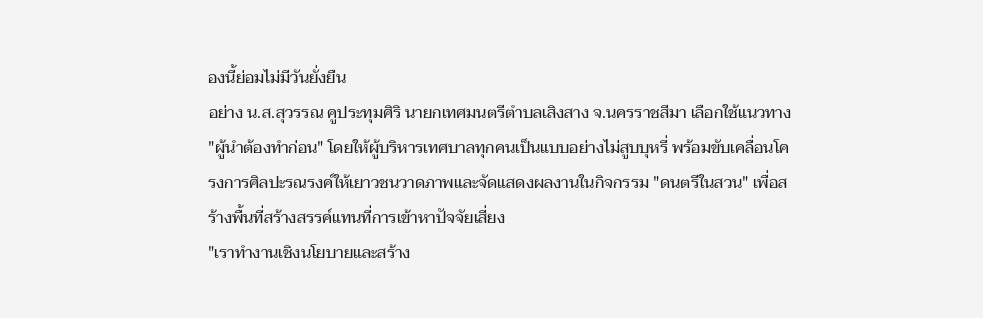องนี้ย่อมไม่มีวันยั่งยืน
อย่าง น.ส.สุวรรณ คูประทุมศิริ นายกเทศมนตรีตำบลเสิงสาง จ.นครราชสีมา เลือกใช้แนวทาง "ผู้นำต้องทำก่อน" โดยให้ผู้บริหารเทศบาลทุกคนเป็นแบบอย่างไม่สูบบุหรี่ พร้อมขับเคลื่อนโครงการศิลปะรณรงค์ให้เยาวชนวาดภาพและจัดแสดงผลงานในกิจกรรม "ดนตรีในสวน" เพื่อสร้างพื้นที่สร้างสรรค์แทนที่การเข้าหาปัจจัยเสี่ยง
"เราทำงานเชิงนโยบายและสร้าง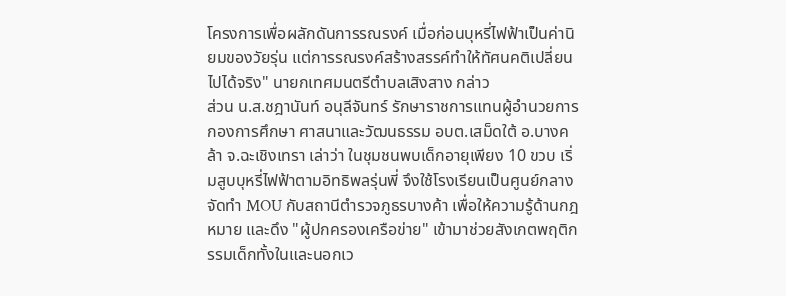โครงการเพื่อผลักดันการรณรงค์ เมื่อก่อนบุหรี่ไฟฟ้าเป็นค่านิยมของวัยรุ่น แต่การรณรงค์สร้างสรรค์ทำให้ทัศนคติเปลี่ยนไปได้จริง" นายกเทศมนตรีตำบลเสิงสาง กล่าว
ส่วน น.ส.ชฎานันท์ อนุลีจันทร์ รักษาราชการแทนผู้อำนวยการกองการศึกษา ศาสนาและวัฒนธรรม อบต.เสม็ดใต้ อ.บางคล้า จ.ฉะเชิงเทรา เล่าว่า ในชุมชนพบเด็กอายุเพียง 10 ขวบ เริ่มสูบบุหรี่ไฟฟ้าตามอิทธิพลรุ่นพี่ จึงใช้โรงเรียนเป็นศูนย์กลาง จัดทำ MOU กับสถานีตำรวจภูธรบางค้า เพื่อให้ความรู้ด้านกฎหมาย และดึง "ผู้ปกครองเครือข่าย" เข้ามาช่วยสังเกตพฤติกรรมเด็กทั้งในและนอกเว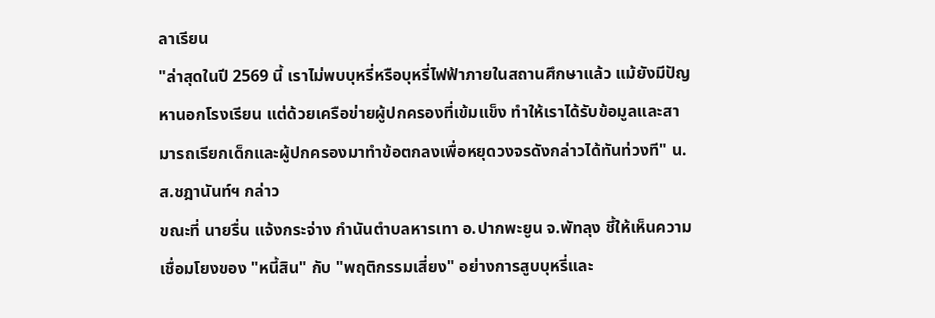ลาเรียน
"ล่าสุดในปี 2569 นี้ เราไม่พบบุหรี่หรือบุหรี่ไฟฟ้าภายในสถานศึกษาแล้ว แม้ยังมีปัญหานอกโรงเรียน แต่ด้วยเครือข่ายผู้ปกครองที่เข้มแข็ง ทำให้เราได้รับข้อมูลและสามารถเรียกเด็กและผู้ปกครองมาทำข้อตกลงเพื่อหยุดวงจรดังกล่าวได้ทันท่วงที" น.ส.ชฎานันท์ฯ กล่าว
ขณะที่ นายรื่น แจ้งกระจ่าง กำนันตำบลหารเทา อ.ปากพะยูน จ.พัทลุง ชี้ให้เห็นความเชื่อมโยงของ "หนี้สิน" กับ "พฤติกรรมเสี่ยง" อย่างการสูบบุหรี่และ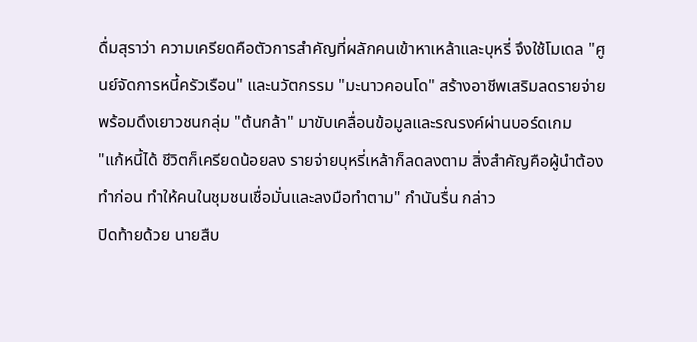ดื่มสุราว่า ความเครียดคือตัวการสำคัญที่ผลักคนเข้าหาเหล้าและบุหรี่ จึงใช้โมเดล "ศูนย์จัดการหนี้ครัวเรือน" และนวัตกรรม "มะนาวคอนโด" สร้างอาชีพเสริมลดรายจ่าย พร้อมดึงเยาวชนกลุ่ม "ต้นกล้า" มาขับเคลื่อนข้อมูลและรณรงค์ผ่านบอร์ดเกม
"แก้หนี้ได้ ชีวิตก็เครียดน้อยลง รายจ่ายบุหรี่เหล้าก็ลดลงตาม สิ่งสำคัญคือผู้นำต้องทำก่อน ทำให้คนในชุมชนเชื่อมั่นและลงมือทำตาม" กำนันรื่น กล่าว
ปิดท้ายด้วย นายสืบ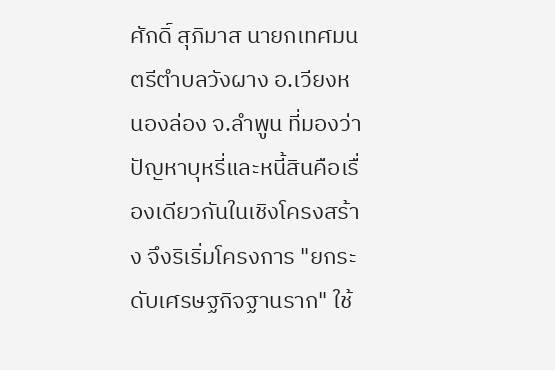ศักดิ์ สุภิมาส นายกเทศมนตรีตำบลวังผาง อ.เวียงหนองล่อง จ.ลำพูน ที่มองว่าปัญหาบุหรี่และหนี้สินคือเรื่องเดียวกันในเชิงโครงสร้าง จึงริเริ่มโครงการ "ยกระดับเศรษฐกิจฐานราก" ใช้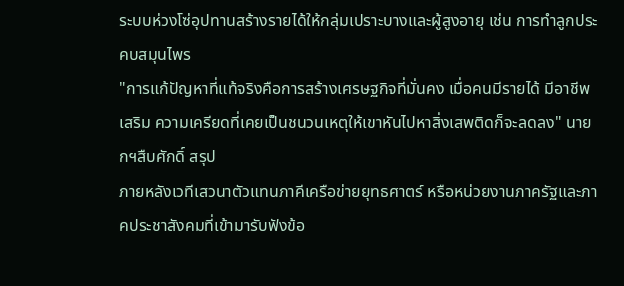ระบบห่วงโซ่อุปทานสร้างรายได้ให้กลุ่มเปราะบางและผู้สูงอายุ เช่น การทำลูกประคบสมุนไพร
"การแก้ปัญหาที่แท้จริงคือการสร้างเศรษฐกิจที่มั่นคง เมื่อคนมีรายได้ มีอาชีพเสริม ความเครียดที่เคยเป็นชนวนเหตุให้เขาหันไปหาสิ่งเสพติดก็จะลดลง" นายกฯสืบศักดิ์ สรุป
ภายหลังเวทีเสวนาตัวแทนภาคีเครือข่ายยุทธศาตร์ หรือหน่วยงานภาครัฐและภาคประชาสังคมที่เข้ามารับฟังข้อ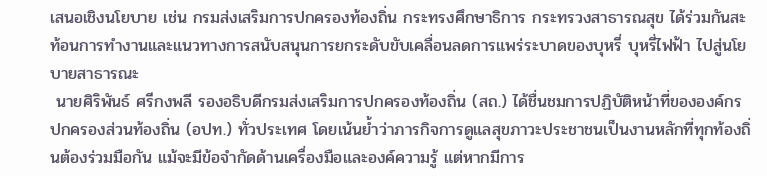เสนอเชิงนโยบาย เช่น กรมส่งเสริมการปกครองท้องถิ่น กระทรงศึกษาธิการ กระทรวงสาธารณสุข ได้ร่วมกันสะท้อนการทำงานและแนวทางการสนับสนุนการยกระดับขับเคลื่อนลดการแพร่ระบาดของบุหรี่ บุหรี่ไฟฟ้า ไปสู่นโยบายสาธารณะ
 นายศิริพันธ์ ศรีกงพลี รองอธิบดีกรมส่งเสริมการปกครองท้องถิ่น (สถ.) ได้ชื่นชมการปฏิบัติหน้าที่ขององค์กรปกครองส่วนท้องถิ่น (อปท.) ทั่วประเทศ โดยเน้นย้ำว่าภารกิจการดูแลสุขภาวะประชาชนเป็นงานหลักที่ทุกท้องถิ่นต้องร่วมมือกัน แม้จะมีข้อจำกัดด้านเครื่องมือและองค์ความรู้ แต่หากมีการ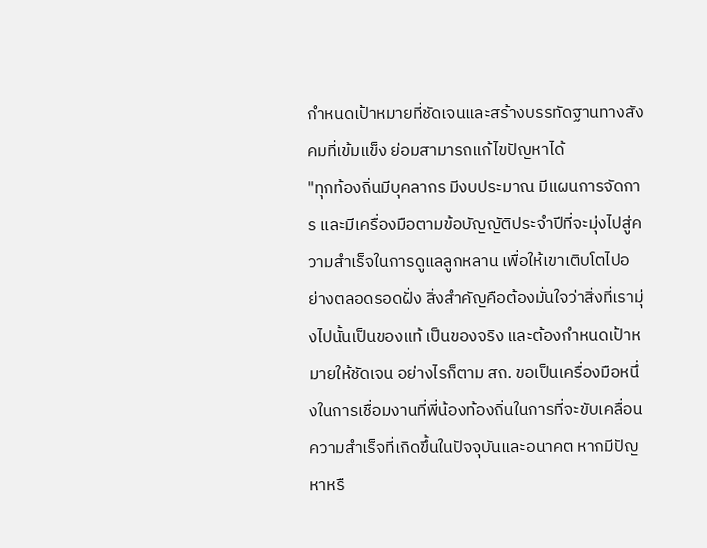กำหนดเป้าหมายที่ชัดเจนและสร้างบรรทัดฐานทางสังคมที่เข้มแข็ง ย่อมสามารถแก้ไขปัญหาได้
"ทุกท้องถิ่นมีบุคลากร มีงบประมาณ มีแผนการจัดการ และมีเครื่องมือตามข้อบัญญัติประจำปีที่จะมุ่งไปสู่ความสำเร็จในการดูแลลูกหลาน เพื่อให้เขาเติบโตไปอย่างตลอดรอดฝั่ง สิ่งสำคัญคือต้องมั่นใจว่าสิ่งที่เรามุ่งไปนั้นเป็นของแท้ เป็นของจริง และต้องกำหนดเป้าหมายให้ชัดเจน อย่างไรก็ตาม สถ. ขอเป็นเครื่องมือหนึ่งในการเชื่อมงานที่พี่น้องท้องถิ่นในการที่จะขับเคลื่อนความสำเร็จที่เกิดขึ้นในปัจจุบันและอนาคต หากมีปัญหาหรื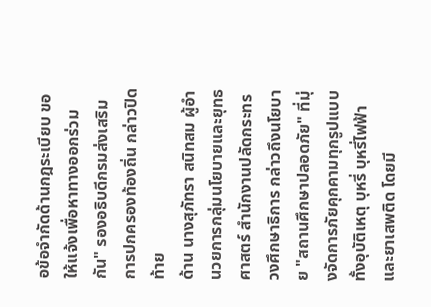อข้อจำกัดด้านกฎระเบียบ ขอให้แจ้งเพื่อหาทางออกร่วมกัน" รองอธิบดีกรมส่งเสริมการปกครองท้องถิ่น กล่าวปิดท้าย
ด้าน นางสุภัทรา สนิทสม ผู้อำนวยการกลุ่มนโยบายและยุทธศาสตร์ สำนักงานปลัดกระทรวงศึกษาธิการ กล่าวถึงนโยบาย "สถานศึกษาปลอดภัย" ที่มุ่งจัดการภัยคุกคามทุกรูปแบบ ทั้งอุบัติเหตุ บุหรี่ บุหรี่ไฟฟ้า และยาเสพติด โดยมี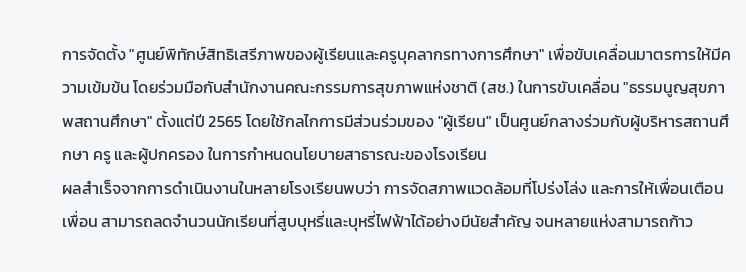การจัดตั้ง "ศูนย์พิทักษ์สิทธิเสรีภาพของผู้เรียนและครูบุคลากรทางการศึกษา" เพื่อขับเคลื่อนมาตรการให้มีความเข้มข้น โดยร่วมมือกับสำนักงานคณะกรรมการสุขภาพแห่งชาติ (สช.) ในการขับเคลื่อน "ธรรมนูญสุขภาพสถานศึกษา" ตั้งแต่ปี 2565 โดยใช้กลไกการมีส่วนร่วมของ "ผู้เรียน" เป็นศูนย์กลางร่วมกับผู้บริหารสถานศึกษา ครู และผู้ปกครอง ในการกำหนดนโยบายสาธารณะของโรงเรียน
ผลสำเร็จจากการดำเนินงานในหลายโรงเรียนพบว่า การจัดสภาพแวดล้อมที่โปร่งโล่ง และการให้เพื่อนเตือนเพื่อน สามารถลดจำนวนนักเรียนที่สูบบุหรี่และบุหรี่ไฟฟ้าได้อย่างมีนัยสำคัญ จนหลายแห่งสามารถก้าว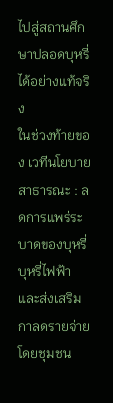ไปสู่สถานศึกษาปลอดบุหรี่ได้อย่างแท้จริง
ในช่วงท้ายของ เวทีนโยบายสาธารณะ : ลดการแพร่ระบาดของบุหรี่ บุหรี่ไฟฟ้า และส่งเสริมกาลดรายจ่ายโดยชุมชน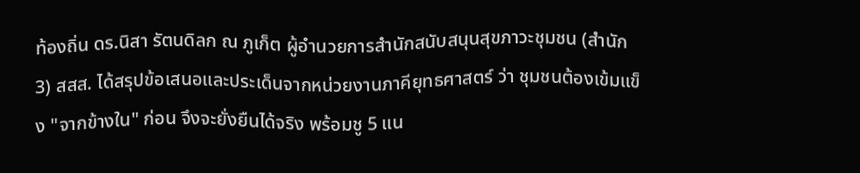ท้องถิ่น ดร.นิสา รัตนดิลก ณ ภูเก็ต ผู้อำนวยการสำนักสนับสนุนสุขภาวะชุมชน (สำนัก 3) สสส. ได้สรุปข้อเสนอและประเด็นจากหน่วยงานภาคียุทธศาสตร์ ว่า ชุมชนต้องเข้มแข็ง "จากข้างใน" ก่อน จึงจะยั่งยืนได้จริง พร้อมชู 5 แน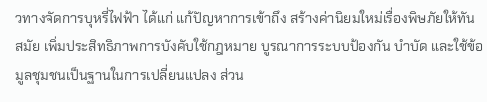วทางจัดการบุหรี่ไฟฟ้า ได้แก่ แก้ปัญหาการเข้าถึง สร้างค่านิยมใหม่เรื่องพิษภัยให้ทันสมัย เพิ่มประสิทธิภาพการบังคับใช้กฎหมาย บูรณาการระบบป้องกัน บำบัด และใช้ข้อมูลชุมชนเป็นฐานในการเปลี่ยนแปลง ส่วน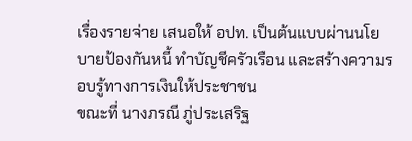เรื่องรายจ่าย เสนอให้ อปท. เป็นต้นแบบผ่านนโยบายป้องกันหนี้ ทำบัญชีครัวเรือน และสร้างความรอบรู้ทางการเงินให้ประชาชน
ขณะที่ นางภรณี ภู่ประเสริฐ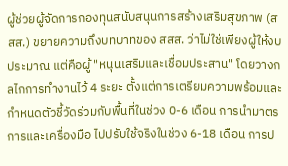ผู้ช่วยผู้จัดการกองทุนสนับสนุนการสร้างเสริมสุขภาพ (สสส.) ขยายความถึงบทบาทของ สสส. ว่าไม่ใช่เพียงผู้ให้งบประมาณ แต่คือผู้ "หนุนเสริมและเชื่อมประสาน" โดยวางกลไกการทำงานไว้ 4 ระยะ ตั้งแต่การเตรียมความพร้อมและกำหนดตัวชี้วัดร่วมกับพื้นที่ในช่วง 0-6 เดือน การนำมาตรการและเครื่องมือ ไปปรับใช้จริงในช่วง 6-18 เดือน การป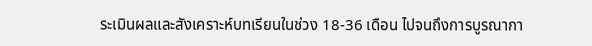ระเมินผลและสังเคราะห์บทเรียนในช่วง 18-36 เดือน ไปจนถึงการบูรณากา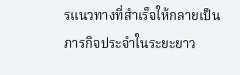รแนวทางที่สำเร็จให้กลายเป็นภารกิจประจำในระยะยาว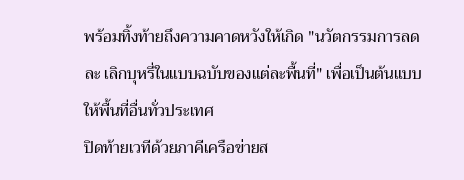พร้อมทิ้งท้ายถึงความคาดหวังให้เกิด "นวัตกรรมการลด ละ เลิกบุหรี่ในแบบฉบับของแต่ละพื้นที่" เพื่อเป็นต้นแบบให้พื้นที่อื่นทั่วประเทศ
ปิดท้ายเวทีด้วยภาคีเครือข่ายส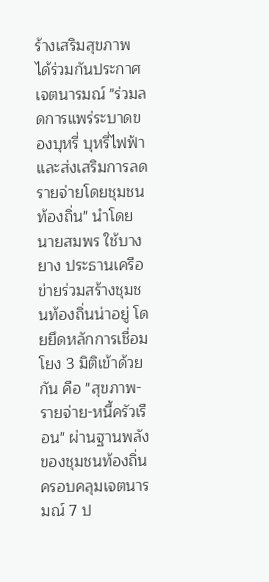ร้างเสริมสุขภาพ ได้ร่วมกันประกาศเจตนารมณ์ "ร่วมลดการแพร่ระบาดของบุหรี่ บุหรี่ไฟฟ้า และส่งเสริมการลดรายจ่ายโดยชุมชนท้องถิ่น" นำโดย นายสมพร ใช้บางยาง ประธานเครือข่ายร่วมสร้างชุมชนท้องถิ่นน่าอยู่ โดยยึดหลักการเชื่อมโยง 3 มิติเข้าด้วยกัน คือ "สุขภาพ-รายจ่าย-หนี้ครัวเรือน" ผ่านฐานพลังของชุมชนท้องถิ่น ครอบคลุมเจตนารมณ์ 7 ป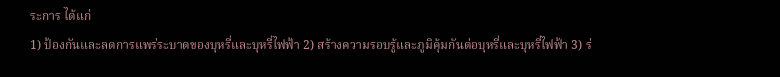ระการ ได้แก่
1) ป้องกันและลดการแพร่ระบาดของบุหรี่และบุหรี่ไฟฟ้า 2) สร้างความรอบรู้และภูมิคุ้มกันต่อบุหรี่และบุหรี่ไฟฟ้า 3) ร่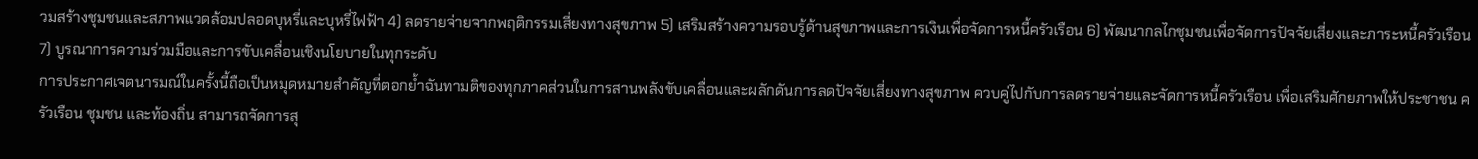วมสร้างชุมชนและสภาพแวดล้อมปลอดบุหรี่และบุหรี่ไฟฟ้า 4) ลดรายจ่ายจากพฤติกรรมเสี่ยงทางสุขภาพ 5) เสริมสร้างความรอบรู้ด้านสุขภาพและการเงินเพื่อจัดการหนี้ครัวเรือน 6) พัฒนากลไกชุมชนเพื่อจัดการปัจจัยเสี่ยงและภาระหนี้ครัวเรือน 7) บูรณาการความร่วมมือและการขับเคลื่อนเชิงนโยบายในทุกระดับ
การประกาศเจตนารมณ์ในครั้งนี้ถือเป็นหมุดหมายสำคัญที่ตอกย้ำฉันทามติของทุกภาคส่วนในการสานพลังขับเคลื่อนและผลักดันการลดปัจจัยเสี่ยงทางสุขภาพ ควบคู่ไปกับการลดรายจ่ายและจัดการหนี้ครัวเรือน เพื่อเสริมศักยภาพให้ประชาชน ครัวเรือน ชุมชน และท้องถิ่น สามารถจัดการสุ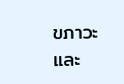ขภาวะและ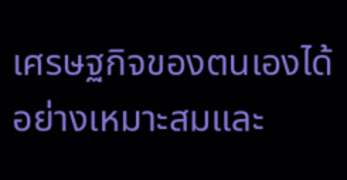เศรษฐกิจของตนเองได้อย่างเหมาะสมและ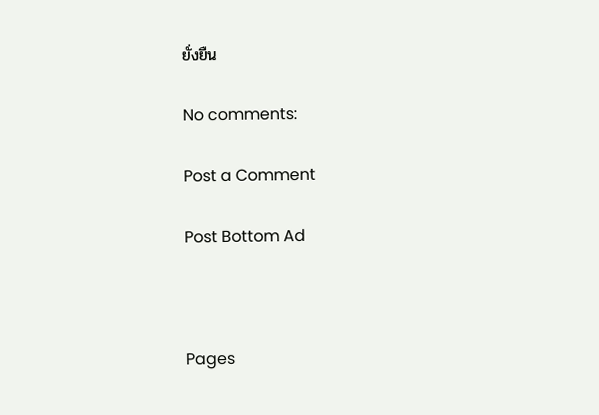ยั่งยืน

No comments:

Post a Comment

Post Bottom Ad



Pages